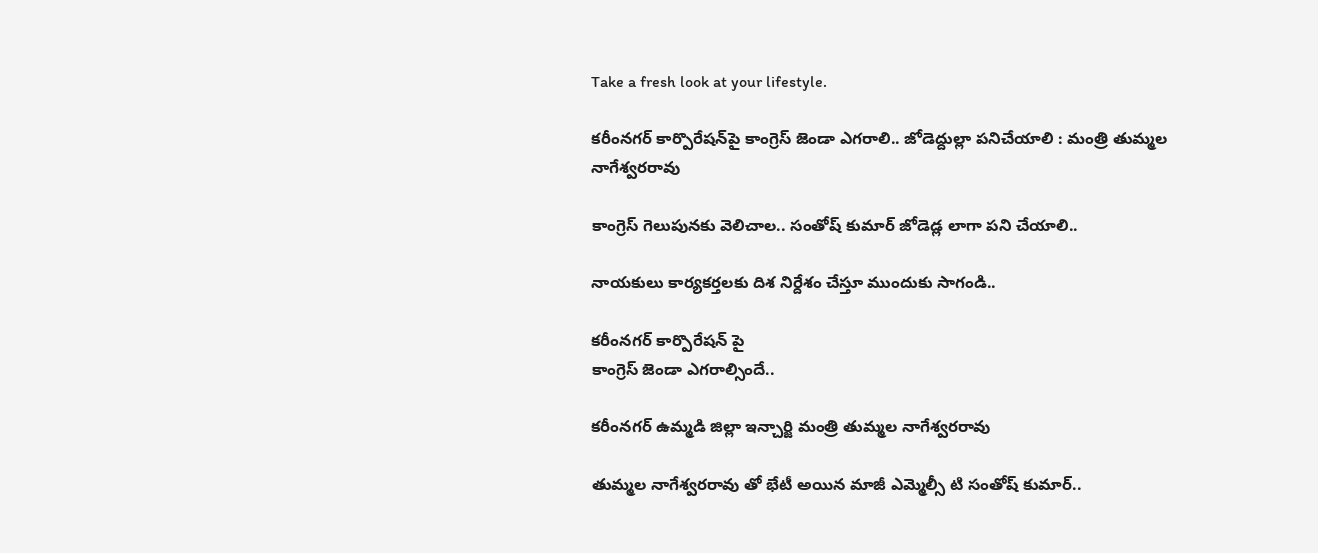Take a fresh look at your lifestyle.

కరీంనగర్ కార్పొరేషన్‌పై కాంగ్రెస్ జెండా ఎగరాలి.. జోడెద్దుల్లా పనిచేయాలి : మంత్రి తుమ్మల నాగేశ్వరరావు

కాంగ్రెస్ గెలుపునకు వెలిచాల.. సంతోష్ కుమార్ జోడెడ్ల లాగా పని చేయాలి..

నాయకులు కార్యకర్తలకు దిశ నిర్దేశం చేస్తూ ముందుకు సాగండి..

కరీంనగర్ కార్పొరేషన్ పై
కాంగ్రెస్ జెండా ఎగరాల్సిందే..

కరీంనగర్ ఉమ్మడి జిల్లా ఇన్చార్జి మంత్రి తుమ్మల నాగేశ్వరరావు

తుమ్మల నాగేశ్వరరావు తో భేటీ అయిన మాజీ ఎమ్మెల్సీ టి సంతోష్ కుమార్..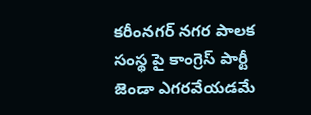కరీంనగర్ నగర పాలక సంస్థ పై కాంగ్రెస్ పార్టీ జెండా ఎగరవేయడమే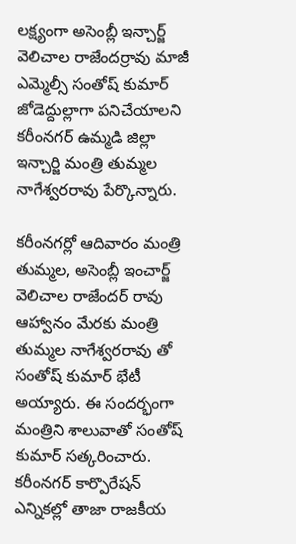లక్ష్యంగా అసెంబ్లీ ఇన్చార్జ్ వెలిచాల రాజేందర్రావు మాజీ ఎమ్మెల్సీ సంతోష్ కుమార్ జోడెద్దుల్లాగా పనిచేయాలని కరీంనగర్ ఉమ్మడి జిల్లా ఇన్చార్జి మంత్రి తుమ్మల నాగేశ్వరరావు పేర్కొన్నారు.

కరీంనగర్లో ఆదివారం మంత్రి తుమ్మల, అసెంబ్లీ ఇంచార్జ్ వెలిచాల రాజేందర్ రావు ఆహ్వానం మేరకు మంత్రి తుమ్మల నాగేశ్వరరావు తో సంతోష్ కుమార్ భేటీ అయ్యారు. ఈ సందర్భంగా మంత్రిని శాలువాతో సంతోష్ కుమార్ సత్కరించారు. కరీంనగర్ కార్పొరేషన్ ఎన్నికల్లో తాజా రాజకీయ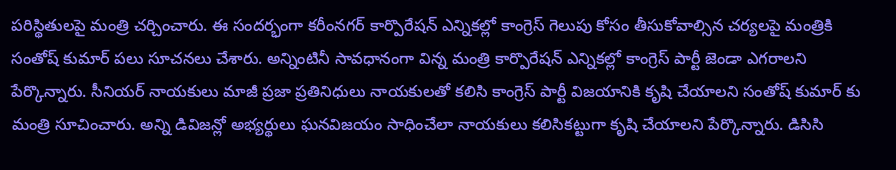పరిస్థితులపై మంత్రి చర్చించారు. ఈ సందర్భంగా కరీంనగర్ కార్పొరేషన్ ఎన్నికల్లో కాంగ్రెస్ గెలుపు కోసం తీసుకోవాల్సిన చర్యలపై మంత్రికి సంతోష్ కుమార్ పలు సూచనలు చేశారు. అన్నింటినీ సావధానంగా విన్న మంత్రి కార్పొరేషన్ ఎన్నికల్లో కాంగ్రెస్ పార్టీ జెండా ఎగరాలని పేర్కొన్నారు. సీనియర్ నాయకులు మాజీ ప్రజా ప్రతినిధులు నాయకులతో కలిసి కాంగ్రెస్ పార్టీ విజయానికి కృషి చేయాలని సంతోష్ కుమార్ కు మంత్రి సూచించారు. అన్ని డివిజన్లో అభ్యర్థులు ఘనవిజయం సాధించేలా నాయకులు కలిసికట్టుగా కృషి చేయాలని పేర్కొన్నారు. డిసిసి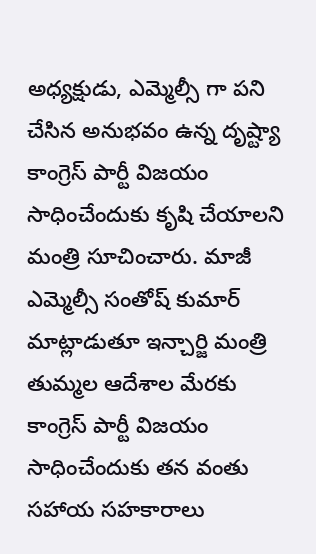అధ్యక్షుడు, ఎమ్మెల్సీ గా పని చేసిన అనుభవం ఉన్న దృష్ట్యా కాంగ్రెస్ పార్టీ విజయం సాధించేందుకు కృషి చేయాలని మంత్రి సూచించారు. మాజీ ఎమ్మెల్సీ సంతోష్ కుమార్ మాట్లాడుతూ ఇన్చార్జి మంత్రి తుమ్మల ఆదేశాల మేరకు కాంగ్రెస్ పార్టీ విజయం సాధించేందుకు తన వంతు సహాయ సహకారాలు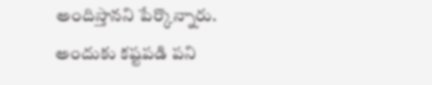అందిస్తానని పేర్కొన్నారు. అందుకు కష్టపడి పని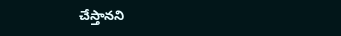చేస్తానని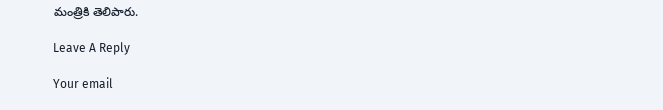మంత్రికి తెలిపారు.

Leave A Reply

Your email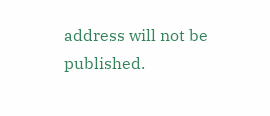address will not be published.